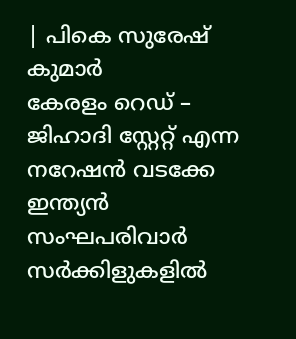| പികെ സുരേഷ് കുമാർ
കേരളം റെഡ് – ജിഹാദി സ്റ്റേറ്റ് എന്ന നറേഷൻ വടക്കേ ഇന്ത്യൻ സംഘപരിവാർ സർക്കിളുകളിൽ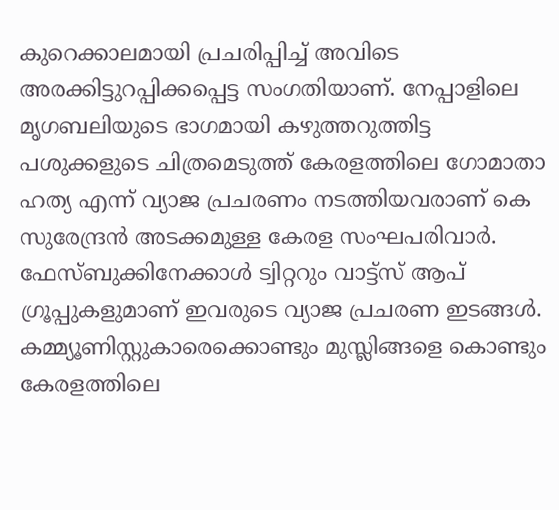കുറെക്കാലമായി പ്രചരിപ്പിച്ച് അവിടെ അരക്കിട്ടുറപ്പിക്കപ്പെട്ട സംഗതിയാണ്. നേപ്പാളിലെ മൃഗബലിയുടെ ഭാഗമായി കഴുത്തറുത്തിട്ട പശുക്കളുടെ ചിത്രമെടുത്ത് കേരളത്തിലെ ഗോമാതാ ഹത്യ എന്ന് വ്യാജ പ്രചരണം നടത്തിയവരാണ് കെ സുരേന്ദ്രൻ അടക്കമുള്ള കേരള സംഘപരിവാർ.
ഫേസ്ബുക്കിനേക്കാൾ ട്വിറ്ററും വാട്ട്സ് ആപ് ഗ്രൂപ്പുകളുമാണ് ഇവരുടെ വ്യാജ പ്രചരണ ഇടങ്ങൾ. കമ്മ്യൂണിസ്റ്റുകാരെക്കൊണ്ടും മുസ്ലിങ്ങളെ കൊണ്ടും കേരളത്തിലെ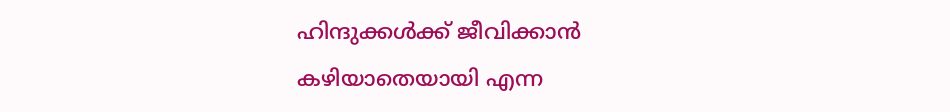ഹിന്ദുക്കൾക്ക് ജീവിക്കാൻ കഴിയാതെയായി എന്ന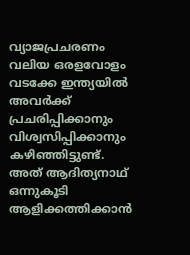വ്യാജപ്രചരണം വലിയ ഒരളവോളം വടക്കേ ഇന്ത്യയിൽ അവർക്ക് പ്രചരിപ്പിക്കാനും വിശ്വസിപ്പിക്കാനും കഴിഞ്ഞിട്ടുണ്ട്. അത് ആദിത്യനാഥ് ഒന്നുകൂടി ആളിക്കത്തിക്കാൻ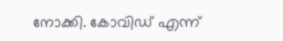നോക്കി. കോവിഡ് എന്ന്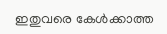ഇതുവരെ കേൾക്കാത്ത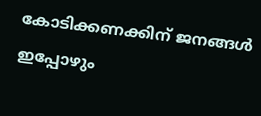കോടിക്കണക്കിന് ജനങ്ങൾ ഇപ്പോഴും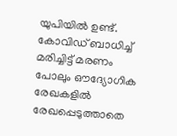യുപിയിൽ ഉണ്ട്.
കോവിഡ് ബാധിച്ച് മരിച്ചിട്ട് മരണം പോലും ഔദ്യോഗിക രേഖകളിൽ രേഖപ്പെടുത്താതെ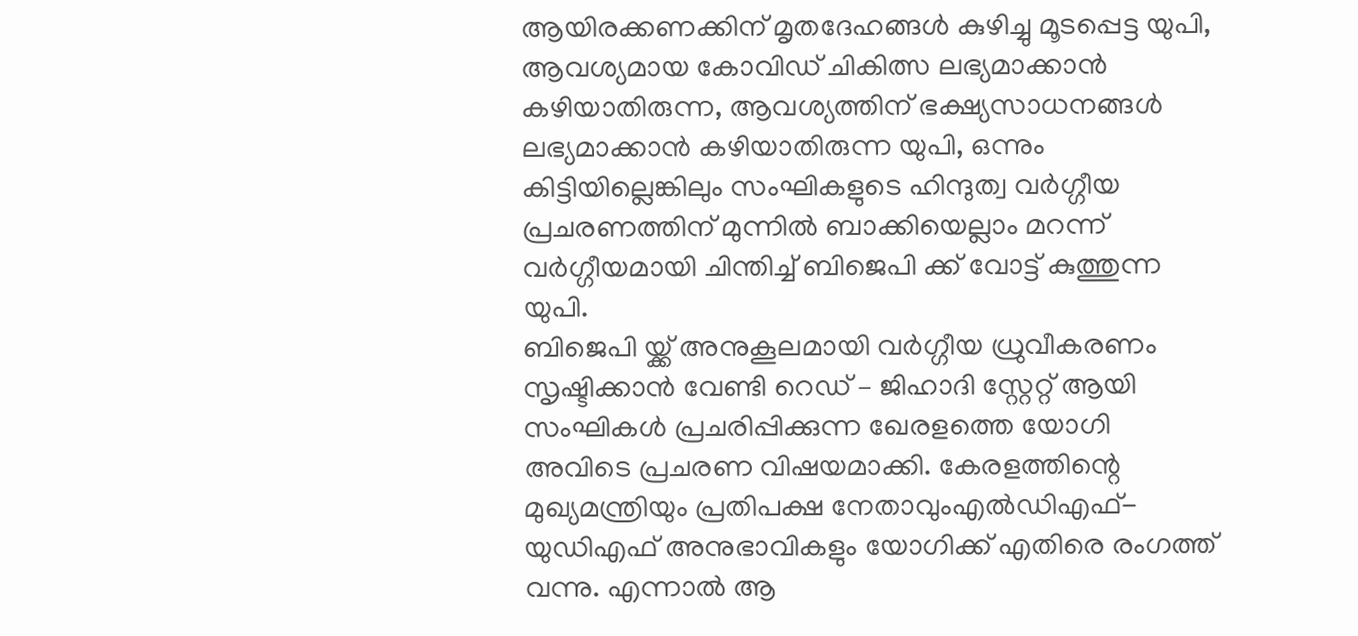ആയിരക്കണക്കിന് മൃതദേഹങ്ങൾ കുഴിച്ചു മൂടപ്പെട്ട യുപി, ആവശ്യമായ കോവിഡ് ചികിത്സ ലഭ്യമാക്കാൻ കഴിയാതിരുന്ന, ആവശ്യത്തിന് ഭക്ഷ്യസാധനങ്ങൾ ലഭ്യമാക്കാൻ കഴിയാതിരുന്ന യുപി, ഒന്നും കിട്ടിയില്ലെങ്കിലും സംഘികളുടെ ഹിന്ദുത്വ വർഗ്ഗീയ പ്രചരണത്തിന് മുന്നിൽ ബാക്കിയെല്ലാം മറന്ന് വർഗ്ഗീയമായി ചിന്തിച്ച് ബിജെപി ക്ക് വോട്ട് കുത്തുന്ന യുപി.
ബിജെപി യ്ക്ക് അനുകൂലമായി വർഗ്ഗീയ ധ്രുവീകരണം സൃഷ്ടിക്കാൻ വേണ്ടി റെഡ് – ജിഹാദി സ്റ്റേറ്റ് ആയി സംഘികൾ പ്രചരിപ്പിക്കുന്ന ഖേരളത്തെ യോഗി അവിടെ പ്രചരണ വിഷയമാക്കി. കേരളത്തിന്റെ മുഖ്യമന്ത്രിയും പ്രതിപക്ഷ നേതാവുംഎൽഡിഎഫ്- യുഡിഎഫ് അനുഭാവികളും യോഗിക്ക് എതിരെ രംഗത്ത് വന്നു. എന്നാൽ ആ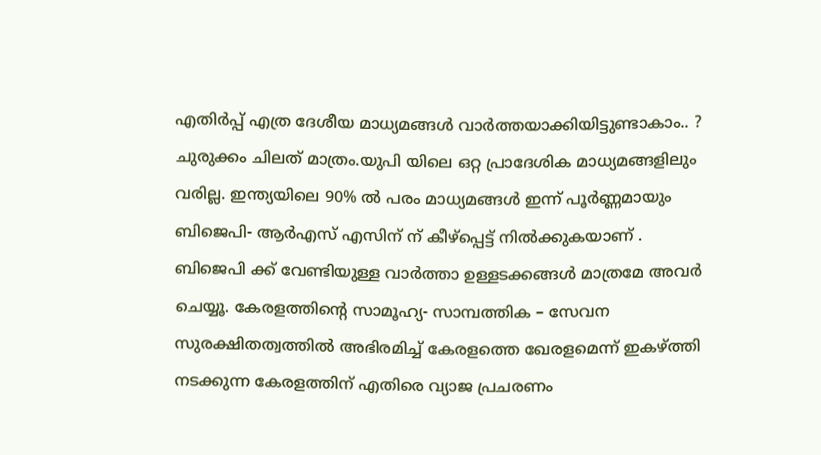എതിർപ്പ് എത്ര ദേശീയ മാധ്യമങ്ങൾ വാർത്തയാക്കിയിട്ടുണ്ടാകാം.. ? ചുരുക്കം ചിലത് മാത്രം.യുപി യിലെ ഒറ്റ പ്രാദേശിക മാധ്യമങ്ങളിലും വരില്ല. ഇന്ത്യയിലെ 90% ൽ പരം മാധ്യമങ്ങൾ ഇന്ന് പൂർണ്ണമായും ബിജെപി- ആർഎസ് എസിന് ന് കീഴ്പ്പെട്ട് നിൽക്കുകയാണ് .
ബിജെപി ക്ക് വേണ്ടിയുള്ള വാർത്താ ഉള്ളടക്കങ്ങൾ മാത്രമേ അവർ ചെയ്യൂ. കേരളത്തിന്റെ സാമൂഹ്യ- സാമ്പത്തിക – സേവന സുരക്ഷിതത്വത്തിൽ അഭിരമിച്ച് കേരളത്തെ ഖേരളമെന്ന് ഇകഴ്ത്തി നടക്കുന്ന കേരളത്തിന് എതിരെ വ്യാജ പ്രചരണം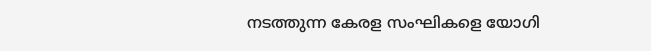നടത്തുന്ന കേരള സംഘികളെ യോഗി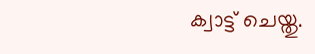ക്വാട്ട് ചെയ്തു.